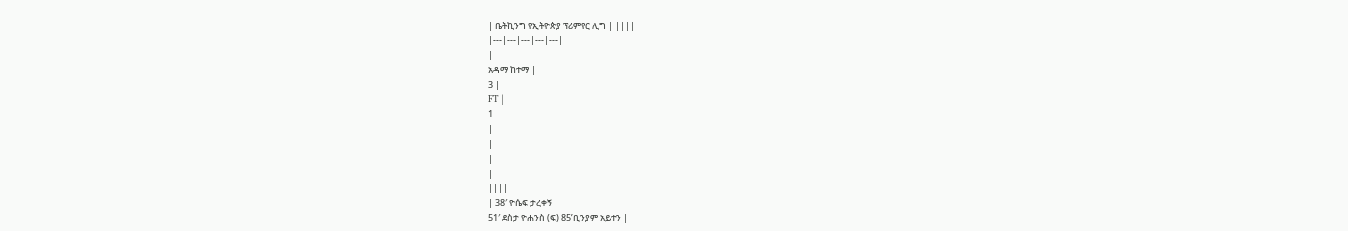| ቤትኪንግ የኢትዮጵያ ፕሪምየር ሊግ | ||||
|---|---|---|---|---|
|
አዳማ ከተማ |
3 |
FT |
1
|
|
|
|
||||
| 38′ ዮሴፍ ታረቀኝ
51′ ደስታ ዮሐንስ (ፍ) 85’ቢንያም አይተን |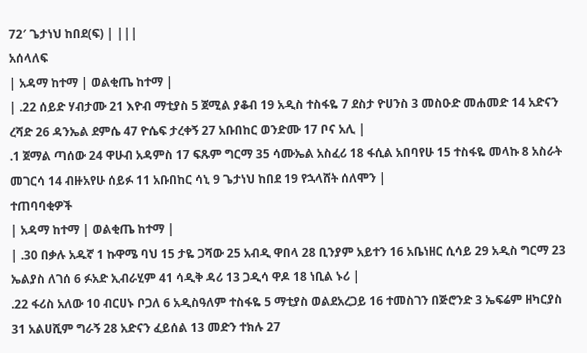72′ ጌታነህ ከበደ(ፍ) | |||
አሰላለፍ
| አዳማ ከተማ | ወልቂጤ ከተማ |
| .22 ሰይድ ሃብታሙ 21 እዮብ ማቲያስ 5 ጀሚል ያቆብ 19 አዲስ ተስፋዬ 7 ደስታ ዮሀንስ 3 መስዑድ መሐመድ 14 አድናን ረሻድ 26 ዳንኤል ደምሴ 47 ዮሴፍ ታረቀኝ 27 አቡበከር ወንድሙ 17 ቦና አሊ |
.1 ጀማል ጣሰው 24 ዋሁብ አዳምስ 17 ፍጹም ግርማ 35 ሳሙኤል አስፈሪ 18 ፋሲል አበባየሁ 15 ተስፋዬ መላኩ 8 አስራት መገርሳ 14 ብዙአየሁ ሰይፉ 11 አቡበከር ሳኒ 9 ጌታነህ ከበደ 19 የኋላሸት ሰለሞን |
ተጠባባቂዎች
| አዳማ ከተማ | ወልቂጤ ከተማ |
| .30 በቃሉ አዱኛ 1 ኩዋሜ ባህ 15 ታዬ ጋሻው 25 አብዲ ዋበላ 28 ቢንያም አይተን 16 አቤነዘር ሲሳይ 29 አዲስ ግርማ 23 ኤልያስ ለገሰ 6 ፉአድ ኢብራሂም 41 ሳዲቅ ዳሪ 13 ጋዲሳ ዋዶ 18 ነቢል ኑሪ |
.22 ፋሪስ አለው 10 ብርሀኑ ቦጋለ 6 አዲስዓለም ተስፋዬ 5 ማቲያስ ወልደአረጋይ 16 ተመስገን በጅሮንድ 3 ኤፍሬም ዘካርያስ 31 አልሀሺም ግራኝ 28 አድናን ፈይሰል 13 መድን ተክሉ 27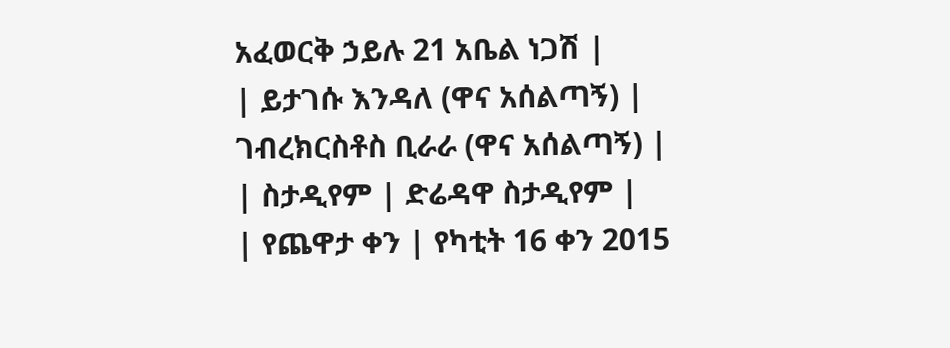አፈወርቅ ኃይሉ 21 አቤል ነጋሽ |
| ይታገሱ እንዳለ (ዋና አሰልጣኝ) |
ገብረክርስቶስ ቢራራ (ዋና አሰልጣኝ) |
| ስታዲየም | ድሬዳዋ ስታዲየም |
| የጨዋታ ቀን | የካቲት 16 ቀን 2015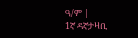ዓ/ም |
1ኛ ዳኛታዛቢ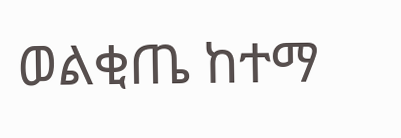ወልቂጤ ከተማ